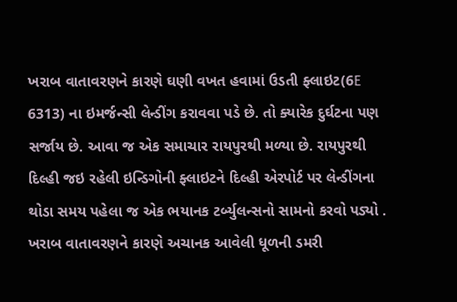ખરાબ વાતાવરણને કારણે ઘણી વખત હવામાં ઉડતી ફ્લાઇટ(6E 6313) ના ઇમર્જન્સી લેન્ડીંગ કરાવવા પડે છે. તો ક્યારેક દુર્ઘટના પણ સર્જાય છે. આવા જ એક સમાચાર રાયપુરથી મળ્યા છે. રાયપુરથી દિલ્હી જઇ રહેલી ઇન્ડિગોની ફ્લાઇટને દિલ્હી એરપોર્ટ પર લેન્ડીંગના થોડા સમય પહેલા જ એક ભયાનક ટર્બ્યુલન્સનો સામનો કરવો પડ્યો . ખરાબ વાતાવરણને કારણે અચાનક આવેલી ધૂળની ડમરી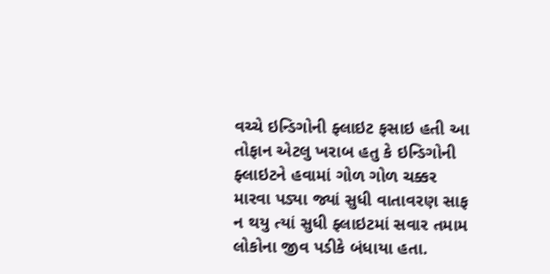વચ્ચે ઇન્ડિગોની ફ્લાઇટ ફસાઇ હતી આ તોફાન એટલુ ખરાબ હતુ કે ઇન્ડિગોની ફ્લાઇટને હવામાં ગોળ ગોળ ચક્કર મારવા પડ્યા જ્યાં સુધી વાતાવરણ સાફ ન થયુ ત્યાં સુધી ફ્લાઇટમાં સવાર તમામ લોકોના જીવ પડીકે બંધાયા હતા.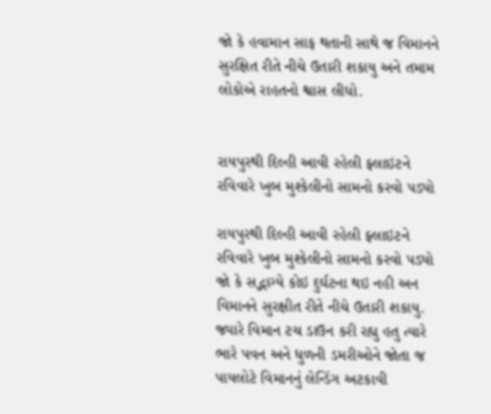જો કે હવામાન સાફ થતાની સાથે જ વિમાનને સુરક્ષિત રીતે નીચે ઉતારી શકાયુ અને તમામ લોકોએ રાહતનો શ્વાસ લીધો.


રાયપુરથી દિલ્હી આવી રહેલી ફ્લાઇટને રવિવારે ખુબ મુશ્કેલીનો સામનો કરવો પડ્યો

રાયપુરથી દિલ્હી આવી રહેલી ફ્લાઇટને રવિવારે ખુબ મુશ્કેલીનો સામનો કરવો પડ્યો જો કે સદ્ભાગ્યે કોઇ દુર્ઘટના થઇ નહી અન વિમાનને સુરક્ષીત રીતે નીચે ઉતારી શકાયુ. જ્યારે વિમાન ટચ ડાઉન કરી રહ્યુ હતુ ત્યારે ભારે પવન અને ધુળની ડમરીઓને જોતા જ પાયલોટે વિમાનનું લેન્ડિંગ અટકાવી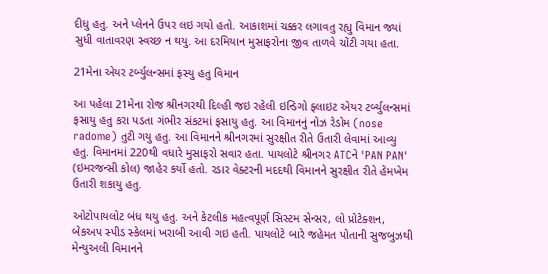દીધુ હતુ. અને પ્લેનને ઉપર લઇ ગયો હતો. આકાશમાં ચક્કર લગાવતુ રહ્યુ વિમાન જ્યાં સુધી વાતાવરણ સ્વચ્છ ન થયુ. આ દરમિયાન મુસાફરોના જીવ તાળવે ચોંટી ગયા હતા.

21મેના એયર ટર્બ્યુલન્સમાં ફસ્યુ હતુ વિમાન

આ પહેલા 21મેના રોજ શ્રીનગરથી દિલ્હી જઇ રહેલી ઇન્ડિગો ફ્લાઇટ એયર ટર્બ્યુલન્સમાં ફસાયુ હતુ કરા પડતા ગંભીર સંકટમાં ફસાયુ હતુ. આ વિમાનનું નોઝ રેડોમ (nose radome) તુટી ગયુ હતુ. આ વિમાનને શ્રીનગરમાં સુરક્ષીત રીતે ઉતારી લેવામાં આવ્યુ હતુ. વિમાનમાં 220થી વધારે મુસાફરો સવાર હતા. પાયલોટે શ્રીનગર ATCને 'PAN PAN' (ઇમરજન્સી કોલ) જાહેર કર્યો હતો. રડાર વેક્ટરની મદદથી વિમાનને સુરક્ષીત રીતે હેમખેમ ઉતારી શકાયુ હતુ.

ઓટોપાયલોટ બંધ થયુ હતુ. અને કેટલીક મહત્વપૂર્ણ સિસ્ટમ સેન્સર, લો પ્રોટેક્શન, બેકઅપ સ્પીડ સ્કેલમાં ખરાબી આવી ગઇ હતી. પાયલોટે બારે જહેમત પોતાની સુજબુઝથી મેન્યુઅલી વિમાનને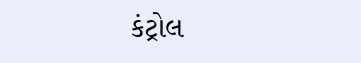કંટ્રોલ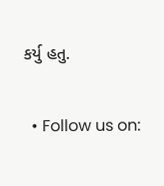કર્યુ હતુ.

  • Follow us on: